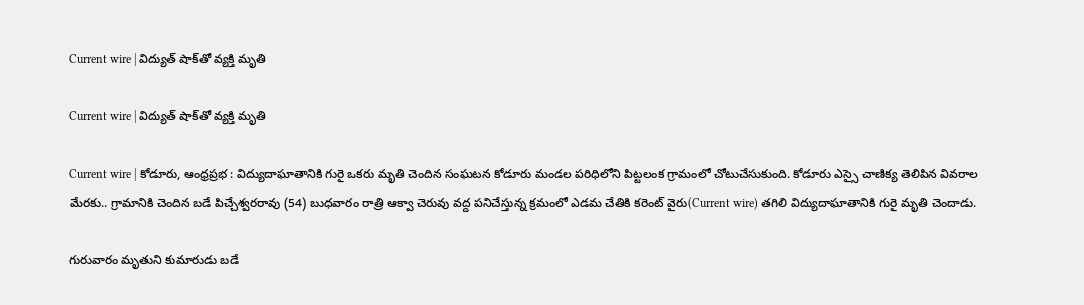Current wire | విద్యుత్ షాక్‌తో వ్య‌క్తి మృతి

Current wire | విద్యుత్ షాక్‌తో వ్య‌క్తి మృతి

Current wire | కోడూరు, ఆంధ్రప్రభ : విద్యుదాఘాతానికి గురై ఒకరు మృతి చెందిన సంఘటన కోడూరు మండల పరిధిలోని పిట్టలంక గ్రామంలో చోటుచేసుకుంది. కోడూరు ఎస్సై చాణిక్య తెలిపిన వివరాల మేరకు.. గ్రామానికి చెందిన బడే పిచ్చేశ్వరరావు (54) బుధవారం రాత్రి ఆక్వా చెరువు వద్ద పనిచేస్తున్న క్రమంలో ఎడమ చేతికి క‌రెంట్ వైరు(Current wire) తగిలి విద్యుదాఘాతానికి గురై మృతి చెందాడు.

గురువారం మృతుని కుమారుడు బడే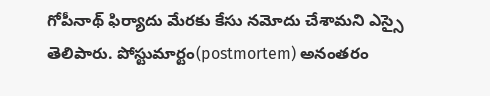గోపీనాథ్ ఫిర్యాదు మేరకు కేసు నమోదు చేశామ‌ని ఎస్సై తెలిపారు. పోస్టుమార్టం(postmortem) అనంతరం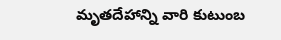మృతదేహాన్ని వారి కుటుంబ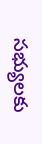సభ్యులకు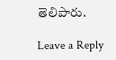తెలిపారు.

Leave a Reply